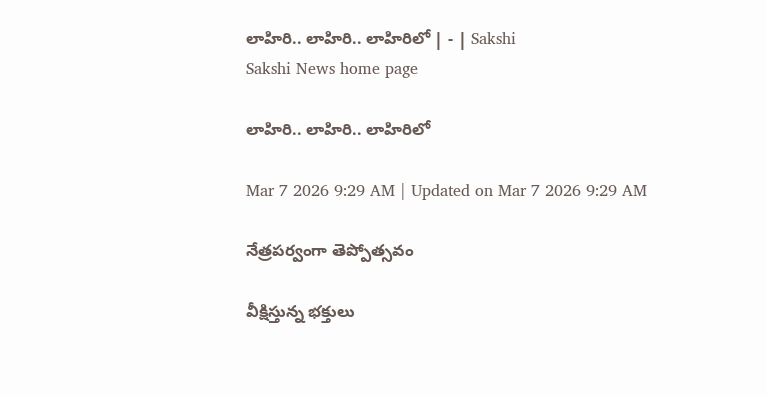లాహిరి.. లాహిరి.. లాహిరిలో | - | Sakshi
Sakshi News home page

లాహిరి.. లాహిరి.. లాహిరిలో

Mar 7 2026 9:29 AM | Updated on Mar 7 2026 9:29 AM

నేత్రపర్వంగా తెప్పోత్సవం

వీక్షిస్తున్న భక్తులు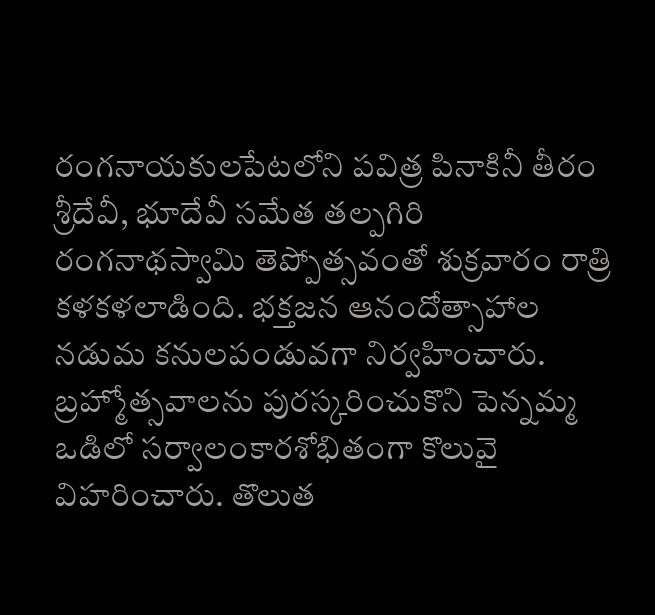రంగనాయకులపేటలోని పవిత్ర పినాకినీ తీరం శ్రీదేవీ, భూదేవీ సమేత తల్పగిరి రంగనాథస్వామి తెప్పోత్సవంతో శుక్రవారం రాత్రి కళకళలాడింది. భక్తజన ఆనందోత్సాహాల నడుమ కనులపండువగా నిర్వహించారు. బ్రహ్మోత్సవాలను పురస్కరించుకొని పెన్నమ్మ ఒడిలో సర్వాలంకారశోభితంగా కొలువై విహరించారు. తొలుత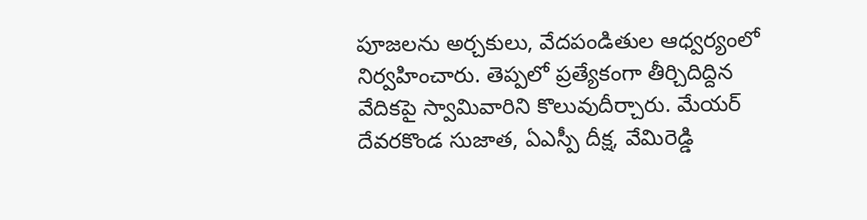పూజలను అర్చకులు, వేదపండితుల ఆధ్వర్యంలో నిర్వహించారు. తెప్పలో ప్రత్యేకంగా తీర్చిదిద్దిన వేదికపై స్వామివారిని కొలువుదీర్చారు. మేయర్‌ దేవరకొండ సుజాత, ఏఎస్పీ దీక్ష, వేమిరెడ్డి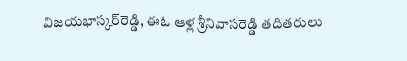విజయభాస్కర్‌రెడ్డి, ఈఓ ఆళ్ల శ్రీనివాసరెడ్డి తదితరులు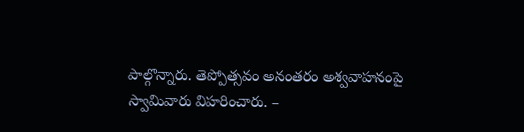పాల్గొన్నారు. తెప్పోత్సవం అనంతరం అశ్వవాహనంపై స్వామివారు విహరించారు. –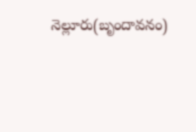నెల్లూరు(బృందావనం)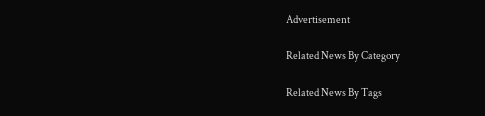Advertisement

Related News By Category

Related News By Tags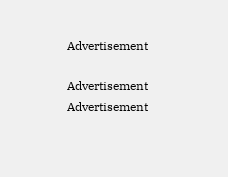Advertisement

Advertisement
Advertisement